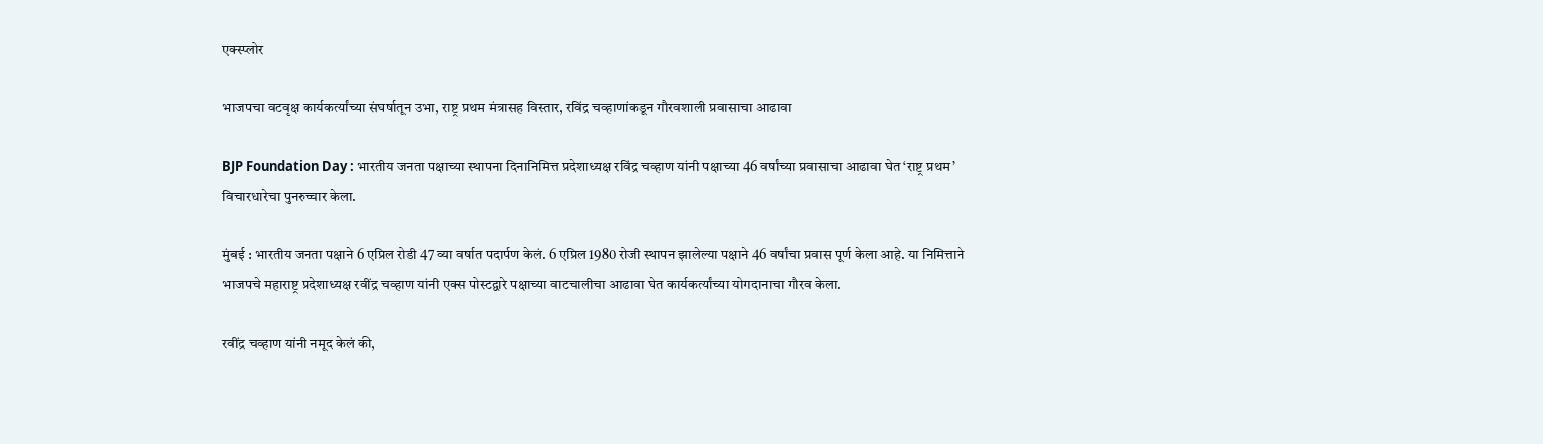एक्स्प्लोर

भाजपचा वटवृक्ष कार्यकर्त्यांच्या संघर्षातून उभा, राष्ट्र प्रथम मंत्रासह विस्तार, रविंद्र चव्हाणांकडून गौरवशाली प्रवासाचा आढावा

BJP Foundation Day : भारतीय जनता पक्षाच्या स्थापना दिनानिमित्त प्रदेशाध्यक्ष रविंद्र चव्हाण यांनी पक्षाच्या 46 वर्षांच्या प्रवासाचा आढावा घेत ‘राष्ट्र प्रथम’ विचारधारेचा पुनरुच्चार केला.

मुंबई : भारतीय जनता पक्षाने 6 एप्रिल रोडी 47 व्या वर्षात पदार्पण केलं. 6 एप्रिल 1980 रोजी स्थापन झालेल्या पक्षाने 46 वर्षांचा प्रवास पूर्ण केला आहे. या निमित्ताने भाजपचे महाराष्ट्र प्रदेशाध्यक्ष रवींद्र चव्हाण यांनी एक्स पोस्टद्वारे पक्षाच्या वाटचालीचा आढावा घेत कार्यकर्त्यांच्या योगदानाचा गौरव केला.

रवींद्र चव्हाण यांनी नमूद केलं की,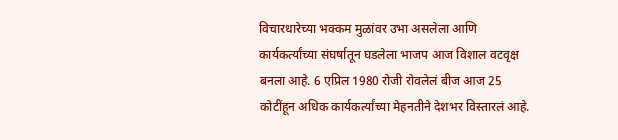विचारधारेच्या भक्कम मुळांवर उभा असलेला आणि कार्यकर्त्यांच्या संघर्षातून घडलेला भाजप आज विशाल वटवृक्ष बनला आहे. 6 एप्रिल 1980 रोजी रोवलेलं बीज आज 25 कोटींहून अधिक कार्यकर्त्यांच्या मेहनतीने देशभर विस्तारलं आहे.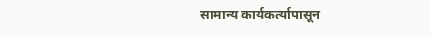सामान्य कार्यकर्त्यापासून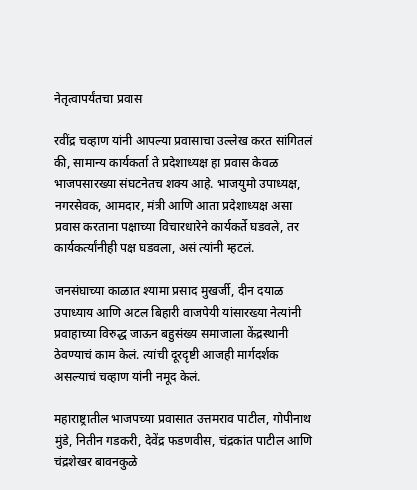नेतृत्वापर्यंतचा प्रवास

रवींद्र चव्हाण यांनी आपल्या प्रवासाचा उल्लेख करत सांगितलं की, सामान्य कार्यकर्ता ते प्रदेशाध्यक्ष हा प्रवास केवळ भाजपसारख्या संघटनेतच शक्य आहे. भाजयुमो उपाध्यक्ष, नगरसेवक, आमदार, मंत्री आणि आता प्रदेशाध्यक्ष असा प्रवास करताना पक्षाच्या विचारधारेने कार्यकर्ते घडवले, तर कार्यकर्त्यांनीही पक्ष घडवला, असं त्यांनी म्हटलं.

जनसंघाच्या काळात श्यामा प्रसाद मुखर्जी, दीन दयाळ उपाध्याय आणि अटल बिहारी वाजपेयी यांसारख्या नेत्यांनी प्रवाहाच्या विरुद्ध जाऊन बहुसंख्य समाजाला केंद्रस्थानी ठेवण्याचं काम केलं. त्यांची दूरदृष्टी आजही मार्गदर्शक असल्याचं चव्हाण यांनी नमूद केलं.

महाराष्ट्रातील भाजपच्या प्रवासात उत्तमराव पाटील, गोपीनाथ मुंडे, नितीन गडकरी, देवेंद्र फडणवीस, चंद्रकांत पाटील आणि चंद्रशेखर बावनकुळे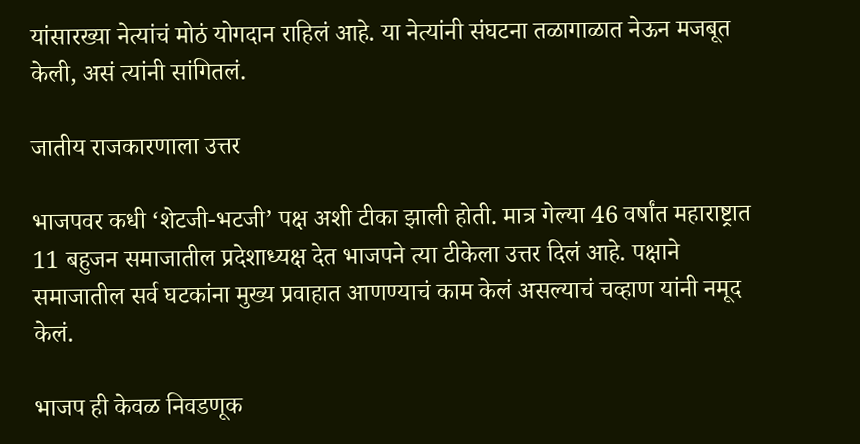यांसारख्या नेत्यांचं मोठं योगदान राहिलं आहे. या नेत्यांनी संघटना तळागाळात नेऊन मजबूत केली, असं त्यांनी सांगितलं.

जातीय राजकारणाला उत्तर

भाजपवर कधी ‘शेटजी-भटजी’ पक्ष अशी टीका झाली होती. मात्र गेल्या 46 वर्षांत महाराष्ट्रात 11 बहुजन समाजातील प्रदेशाध्यक्ष देत भाजपने त्या टीकेला उत्तर दिलं आहे. पक्षाने समाजातील सर्व घटकांना मुख्य प्रवाहात आणण्याचं काम केलं असल्याचं चव्हाण यांनी नमूद केलं.

भाजप ही केवळ निवडणूक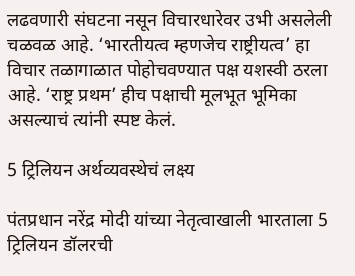लढवणारी संघटना नसून विचारधारेवर उभी असलेली चळवळ आहे. ‘भारतीयत्व म्हणजेच राष्ट्रीयत्व’ हा विचार तळागाळात पोहोचवण्यात पक्ष यशस्वी ठरला आहे. ‘राष्ट्र प्रथम’ हीच पक्षाची मूलभूत भूमिका असल्याचं त्यांनी स्पष्ट केलं.

5 ट्रिलियन अर्थव्यवस्थेचं लक्ष्य

पंतप्रधान नरेंद्र मोदी यांच्या नेतृत्वाखाली भारताला 5 ट्रिलियन डॉलरची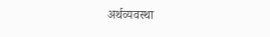अर्थव्यवस्था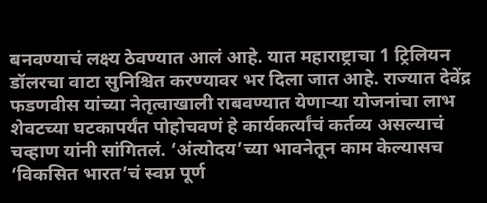बनवण्याचं लक्ष्य ठेवण्यात आलं आहे. यात महाराष्ट्राचा 1 ट्रिलियन डॉलरचा वाटा सुनिश्चित करण्यावर भर दिला जात आहे. राज्यात देवेंद्र फडणवीस यांच्या नेतृत्वाखाली राबवण्यात येणाऱ्या योजनांचा लाभ शेवटच्या घटकापर्यंत पोहोचवणं हे कार्यकर्त्यांचं कर्तव्य असल्याचं चव्हाण यांनी सांगितलं. ‘अंत्योदय’च्या भावनेतून काम केल्यासच ‘विकसित भारत’चं स्वप्न पूर्ण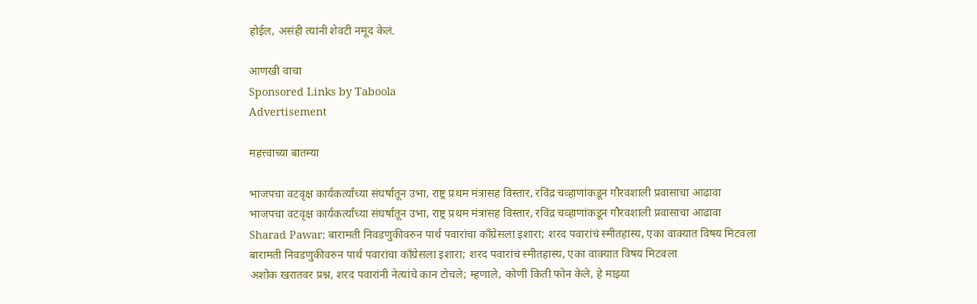होईल, असंही त्यांनी शेवटी नमूद केलं.

आणखी वाचा
Sponsored Links by Taboola
Advertisement

महत्त्वाच्या बातम्या

भाजपचा वटवृक्ष कार्यकर्त्यांच्या संघर्षातून उभा, राष्ट्र प्रथम मंत्रासह विस्तार, रविंद्र चव्हाणांकडून गौरवशाली प्रवासाचा आढावा
भाजपचा वटवृक्ष कार्यकर्त्यांच्या संघर्षातून उभा, राष्ट्र प्रथम मंत्रासह विस्तार, रविंद्र चव्हाणांकडून गौरवशाली प्रवासाचा आढावा
Sharad Pawar: बारामती निवडणुकीवरुन पार्थ पवारांचा काँग्रेसला इशारा; शरद पवारांचं स्मीतहास्य, एका वाक्यात विषय मिटवला
बारामती निवडणुकीवरुन पार्थ पवारांचा काँग्रेसला इशारा; शरद पवारांचं स्मीतहास्य, एका वाक्यात विषय मिटवला
अशोक खरातवर प्रश्न, शरद पवारांनी नेत्यांचे कान टोचले; म्हणाले, कोणी किती फोन केले, हे माझ्या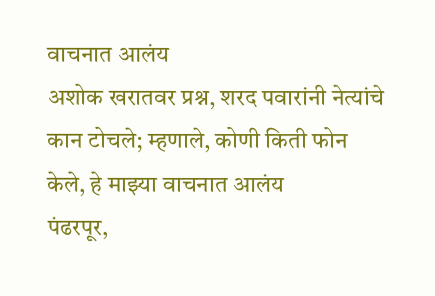वाचनात आलंय
अशोक खरातवर प्रश्न, शरद पवारांनी नेत्यांचे कान टोचले; म्हणाले, कोणी किती फोन केले, हे माझ्या वाचनात आलंय
पंढरपूर,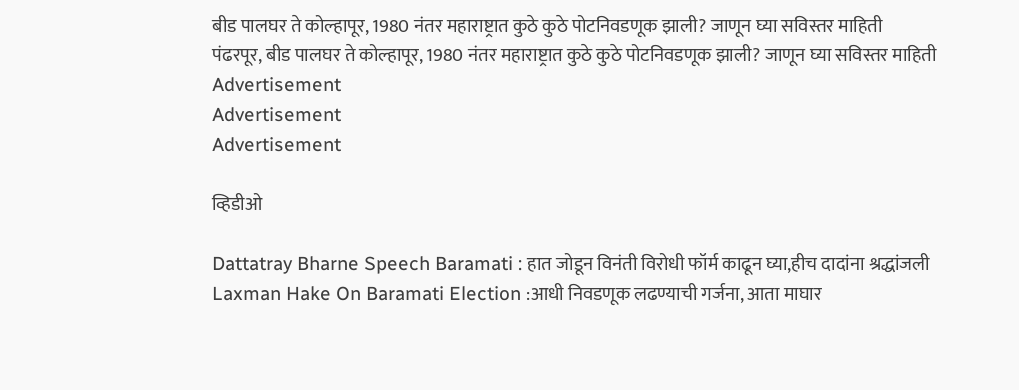बीड पालघर ते कोल्हापूर, 1980 नंतर महाराष्ट्रात कुठे कुठे पोटनिवडणूक झाली? जाणून घ्या सविस्तर माहिती
पंढरपूर, बीड पालघर ते कोल्हापूर, 1980 नंतर महाराष्ट्रात कुठे कुठे पोटनिवडणूक झाली? जाणून घ्या सविस्तर माहिती
Advertisement
Advertisement
Advertisement

व्हिडीओ

Dattatray Bharne Speech Baramati : हात जोडून विनंती विरोधी फॉर्म काढून घ्या,हीच दादांना श्रद्धांजली
Laxman Hake On Baramati Election :आधी निवडणूक लढण्याची गर्जना, आता माघार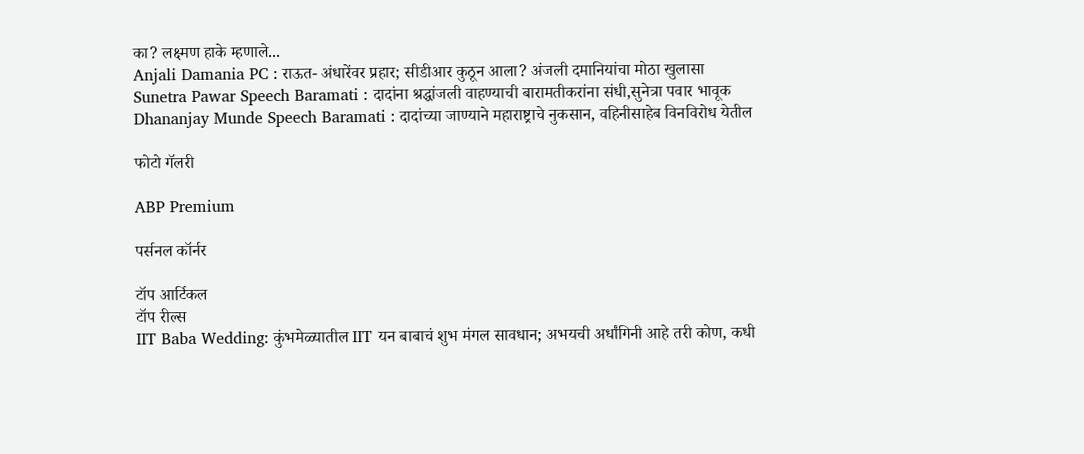का? लक्ष्मण हाके म्हणाले...
Anjali Damania PC : राऊत- अंधारेंवर प्रहार; सीडीआर कुठून आला? अंजली दमानियांचा मोठा खुलासा
Sunetra Pawar Speech Baramati : दादांना श्रद्धांजली वाहण्याची बारामतीकरांना संधी,सुनेत्रा पवार भावूक
Dhananjay Munde Speech Baramati : दादांच्या जाण्याने महाराष्ट्राचे नुकसान, वहिनीसाहेब विनविरोध येतील

फोटो गॅलरी

ABP Premium

पर्सनल कॉर्नर

टॉप आर्टिकल
टॉप रील्स
IIT Baba Wedding: कुंभमेळ्यातील IIT यन बाबाचं शुभ मंगल सावधान; अभयची अर्धांगिनी आहे तरी कोण, कधी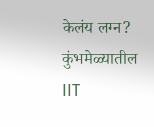केलंय लग्न?
कुंभमेळ्यातील IIT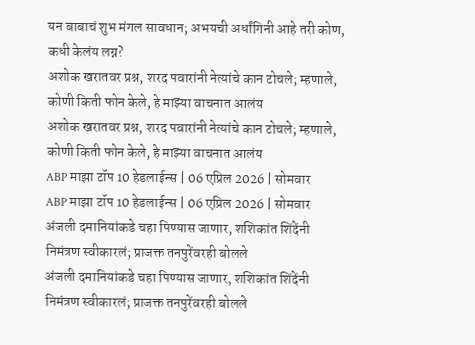यन बाबाचं शुभ मंगल सावधान; अभयची अर्धांगिनी आहे तरी कोण, कधी केलंय लग्न?
अशोक खरातवर प्रश्न, शरद पवारांनी नेत्यांचे कान टोचले; म्हणाले, कोणी किती फोन केले, हे माझ्या वाचनात आलंय
अशोक खरातवर प्रश्न, शरद पवारांनी नेत्यांचे कान टोचले; म्हणाले, कोणी किती फोन केले, हे माझ्या वाचनात आलंय
ABP माझा टॉप 10 हेडलाईन्स | 06 एप्रिल 2026 | सोमवार
ABP माझा टॉप 10 हेडलाईन्स | 06 एप्रिल 2026 | सोमवार
अंजली दमानियांकडे चहा पिण्यास जाणार, शशिकांत शिंदेंनी निमंत्रण स्वीकारलं; प्राजक्त तनपुरेंवरही बोलले
अंजली दमानियांकडे चहा पिण्यास जाणार, शशिकांत शिंदेंनी निमंत्रण स्वीकारलं; प्राजक्त तनपुरेंवरही बोलले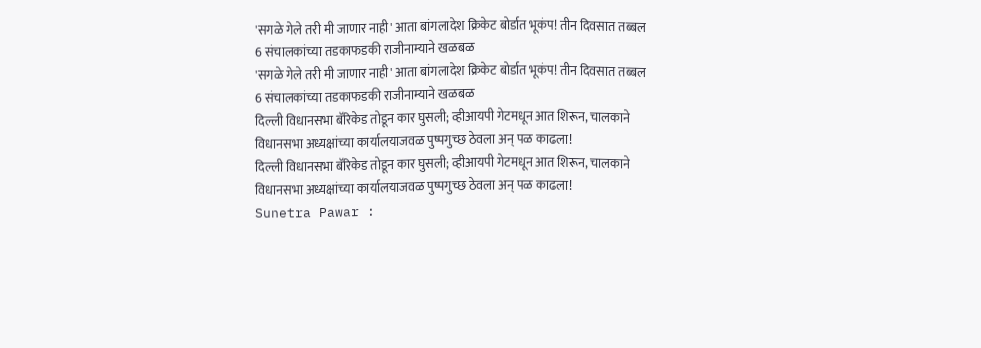'सगळे गेले तरी मी जाणार नाही' आता बांगलादेश क्रिकेट बोर्डात भूकंप! तीन दिवसात तब्बल 6 संचालकांच्या तडकाफडकी राजीनाम्याने खळबळ
'सगळे गेले तरी मी जाणार नाही' आता बांगलादेश क्रिकेट बोर्डात भूकंप! तीन दिवसात तब्बल 6 संचालकांच्या तडकाफडकी राजीनाम्याने खळबळ
दिल्ली विधानसभा बॅरिकेड तोडून कार घुसली; व्हीआयपी गेटमधून आत शिरून, चालकाने विधानसभा अध्यक्षांच्या कार्यालयाजवळ पुष्पगुच्छ ठेवला अन् पळ काढला!
दिल्ली विधानसभा बॅरिकेड तोडून कार घुसली; व्हीआयपी गेटमधून आत शिरून, चालकाने विधानसभा अध्यक्षांच्या कार्यालयाजवळ पुष्पगुच्छ ठेवला अन् पळ काढला!
Sunetra Pawar :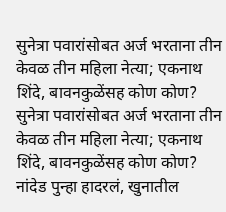सुनेत्रा पवारांसोबत अर्ज भरताना तीन केवळ तीन महिला नेत्या; एकनाथ शिंदे, बावनकुळेंसह कोण कोण?
सुनेत्रा पवारांसोबत अर्ज भरताना तीन केवळ तीन महिला नेत्या; एकनाथ शिंदे, बावनकुळेंसह कोण कोण?
नांदेड पुन्हा हादरलं, खुनातील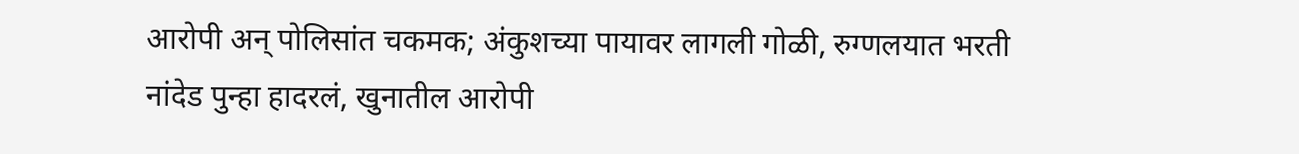आरोपी अन् पोलिसांत चकमक; अंकुशच्या पायावर लागली गोळी, रुग्णलयात भरती
नांदेड पुन्हा हादरलं, खुनातील आरोपी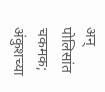अन् पोलिसांत चकमक; अंकुशच्या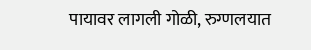पायावर लागली गोळी, रुग्णलयात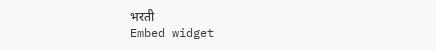भरती
Embed widget